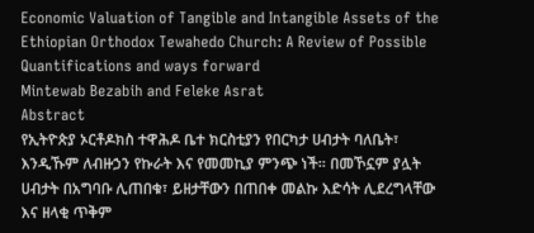Economic Valuation of Tangible and Intangible Assets of the Ethiopian Orthodox Tewahedo Church: A Review of Possible Quantifications and ways forward
Mintewab Bezabih and Feleke Asrat
Abstract
የኢትዮጵያ ኦርቶዶክስ ተዋሕዶ ቤተ ክርስቲያን የበርካታ ሀብታት ባለቤት፣ እንዲኹም ለብዙኃን የኩራት እና የመመኪያ ምንጭ ነች። በመኾኗም ያሏት ሀብታት በአግባቡ ሊጠበቁ፣ ይዘታቸውን በጠበቀ መልኩ እድሳት ሊደረግላቸው እና ዘላቂ ጥቅም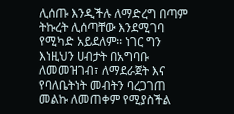ሊሰጡ እንዲችሉ ለማድረግ በጣም ትኩረት ሊሰጣቸው እንደሚገባ የሚካድ አይደለም፡፡ ነገር ግን እነዚህን ሀብታት በአግባቡ ለመመዝገብ፣ ለማደራጀት እና የባለቤትነት መብትን ባረጋገጠ መልኩ ለመጠቀም የሚያስችል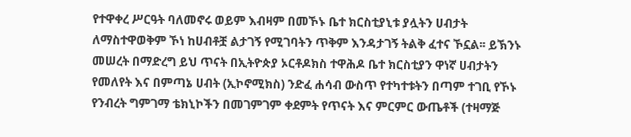የተዋቀረ ሥርዓት ባለመኖሩ ወይም እብዛም በመኾኑ ቤተ ክርስቲያኒቱ ያሏትን ሀብታት ለማስተዋወቅም ኾነ ከሀብቶቿ ልታገኝ የሚገባትን ጥቅም እንዳታገኝ ትልቅ ፈተና ኾኗል፡፡ ይኽንኑ መሠረት በማድረግ ይህ ጥናት በኢትዮጵያ ኦርቶዶክስ ተዋሕዶ ቤተ ክርስቲያን ዋነኛ ሀብታትን የመለየት እና በምጣኔ ሀብት (ኢኮኖሚክስ) ንድፈ ሐሳብ ውስጥ የተካተቱትን በጣም ተገቢ የኾኑ የንብረት ግምገማ ቴክኒኮችን በመገምገም ቀደምት የጥናት እና ምርምር ውጤቶች (ተዛማጅ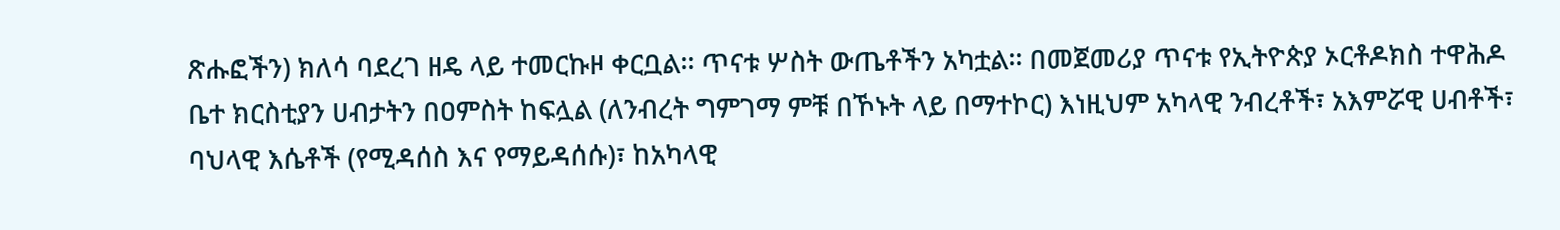ጽሑፎችን) ክለሳ ባደረገ ዘዴ ላይ ተመርኩዞ ቀርቧል፡፡ ጥናቱ ሦስት ውጤቶችን አካቷል፡፡ በመጀመሪያ ጥናቱ የኢትዮጵያ ኦርቶዶክስ ተዋሕዶ ቤተ ክርስቲያን ሀብታትን በዐምስት ከፍሏል (ለንብረት ግምገማ ምቹ በኾኑት ላይ በማተኮር) እነዚህም አካላዊ ንብረቶች፣ አእምሯዊ ሀብቶች፣ ባህላዊ እሴቶች (የሚዳሰስ እና የማይዳሰሱ)፣ ከአካላዊ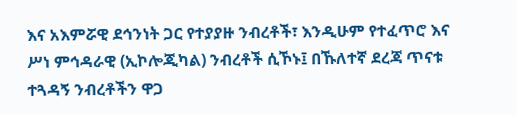እና አእምሯዊ ደኅንነት ጋር የተያያዙ ንብረቶች፣ እንዲሁም የተፈጥሮ እና ሥነ ምኅዳራዊ (ኢኮሎጂካል) ንብረቶች ሲኾኑ፤ በኹለተኛ ደረጃ ጥናቱ ተጓዳኝ ንብረቶችን ዋጋ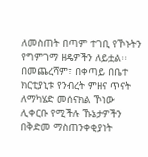ለመስጠት በጣም ተገቢ የኾኑትን የግምገማ ዘዴዎችን ለይቷል፡፡ በመጨረሻም፣ በቀጣይ በቤተ ክርቲያኒቱ የንብረት ምዘና ጥናት ለማካሄድ መሰናክል ኾነው ሊቀርቡ የሚችሉ ኹኔታዎችን በቅድመ ማስጠንቀቂያነት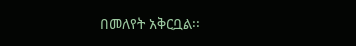በመለየት አቅርቧል፡፡